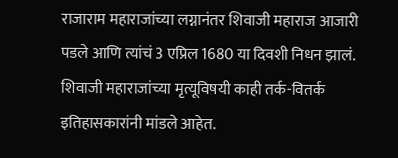राजाराम महाराजांच्या लग्नानंतर शिवाजी महाराज आजारी पडले आणि त्यांचं 3 एप्रिल 1680 या दिवशी निधन झालं. शिवाजी महाराजांच्या मृत्यूविषयी काही तर्क-वितर्क इतिहासकारांनी मांडले आहेत.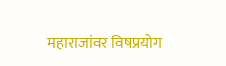महाराजांवर विषप्रयोग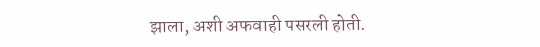झाला, अशी अफवाही पसरली होती.